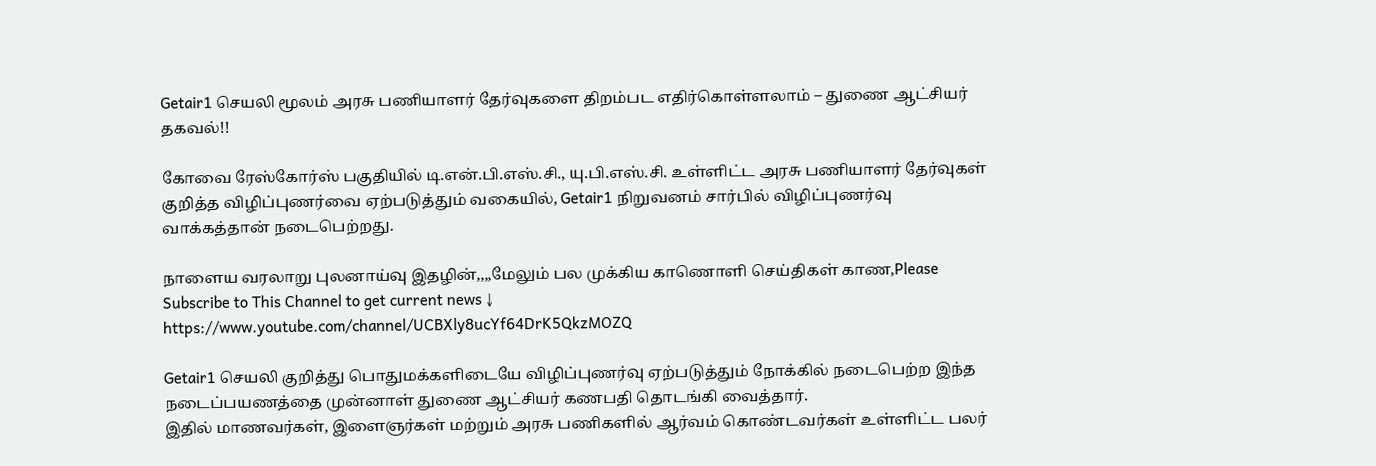Getair1 செயலி மூலம் அரசு பணியாளர் தேர்வுகளை திறம்பட எதிர்கொள்ளலாம் – துணை ஆட்சியர் தகவல்!!

கோவை ரேஸ்கோர்ஸ் பகுதியில் டி.என்.பி.எஸ்.சி., யு.பி.எஸ்.சி. உள்ளிட்ட அரசு பணியாளர் தேர்வுகள் குறித்த விழிப்புணர்வை ஏற்படுத்தும் வகையில், Getair1 நிறுவனம் சார்பில் விழிப்புணர்வு வாக்கத்தான் நடைபெற்றது.

நாளைய வரலாறு புலனாய்வு இதழின்,,,,மேலும் பல முக்கிய காணொளி செய்திகள் காண,Please Subscribe to This Channel to get current news ↓
https://www.youtube.com/channel/UCBXly8ucYf64DrK5QkzMOZQ

Getair1 செயலி குறித்து பொதுமக்களிடையே விழிப்புணர்வு ஏற்படுத்தும் நோக்கில் நடைபெற்ற இந்த நடைப்பயணத்தை முன்னாள் துணை ஆட்சியர் கணபதி தொடங்கி வைத்தார்.
இதில் மாணவர்கள், இளைஞர்கள் மற்றும் அரசு பணிகளில் ஆர்வம் கொண்டவர்கள் உள்ளிட்ட பலர்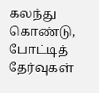கலந்து கொண்டு, போட்டித் தேர்வுகள்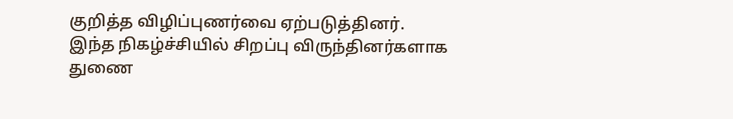குறித்த விழிப்புணர்வை ஏற்படுத்தினர்.
இந்த நிகழ்ச்சியில் சிறப்பு விருந்தினர்களாக துணை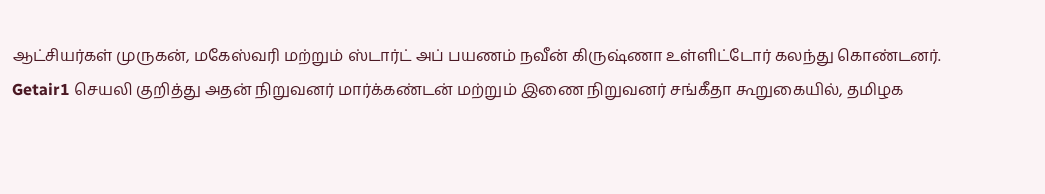ஆட்சியர்கள் முருகன், மகேஸ்வரி மற்றும் ஸ்டார்ட் அப் பயணம் நவீன் கிருஷ்ணா உள்ளிட்டோர் கலந்து கொண்டனர்.
Getair1 செயலி குறித்து அதன் நிறுவனர் மார்க்கண்டன் மற்றும் இணை நிறுவனர் சங்கீதா கூறுகையில், தமிழக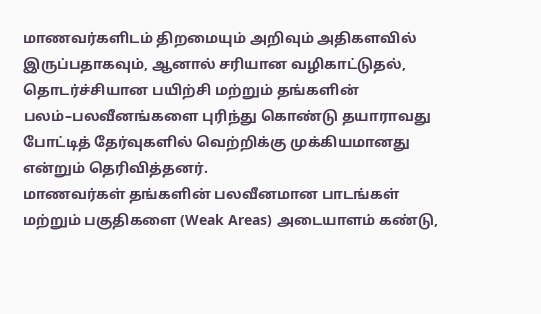மாணவர்களிடம் திறமையும் அறிவும் அதிகளவில் இருப்பதாகவும், ஆனால் சரியான வழிகாட்டுதல், தொடர்ச்சியான பயிற்சி மற்றும் தங்களின் பலம்–பலவீனங்களை புரிந்து கொண்டு தயாராவது போட்டித் தேர்வுகளில் வெற்றிக்கு முக்கியமானது என்றும் தெரிவித்தனர்.
மாணவர்கள் தங்களின் பலவீனமான பாடங்கள் மற்றும் பகுதிகளை (Weak Areas) அடையாளம் கண்டு,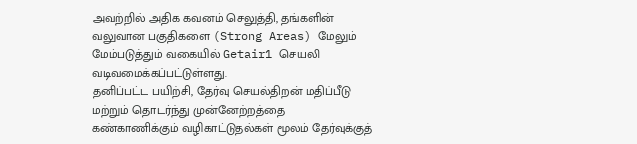அவற்றில் அதிக கவனம் செலுத்தி, தங்களின் வலுவான பகுதிகளை (Strong Areas) மேலும் மேம்படுத்தும் வகையில் Getair1 செயலி வடிவமைக்கப்பட்டுள்ளது.
தனிப்பட்ட பயிற்சி, தேர்வு செயல்திறன் மதிப்பீடு மற்றும் தொடர்ந்து முன்னேற்றத்தை கண்காணிக்கும் வழிகாட்டுதல்கள் மூலம் தேர்வுக்குத்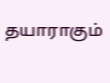தயாராகும்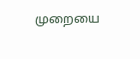முறையை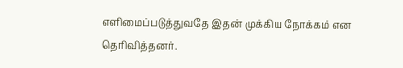எளிமைப்படுத்துவதே இதன் முக்கிய நோக்கம் என தெரிவித்தனர்.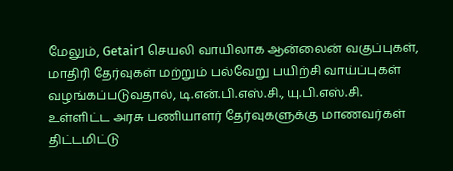மேலும், Getair1 செயலி வாயிலாக ஆன்லைன் வகுப்புகள், மாதிரி தேர்வுகள் மற்றும் பல்வேறு பயிற்சி வாய்ப்புகள் வழங்கப்படுவதால், டி.என்.பி.எஸ்.சி., யு.பி.எஸ்.சி. உள்ளிட்ட அரசு பணியாளர் தேர்வுகளுக்கு மாணவர்கள் திட்டமிட்டு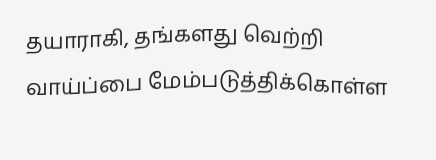தயாராகி, தங்களது வெற்றி வாய்ப்பை மேம்படுத்திக்கொள்ள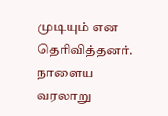முடியும் என தெரிவித்தனர்.
நாளைய வரலாறு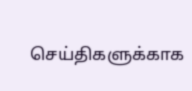செய்திகளுக்காக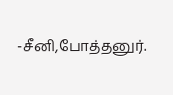-சீனி,போத்தனுர்.